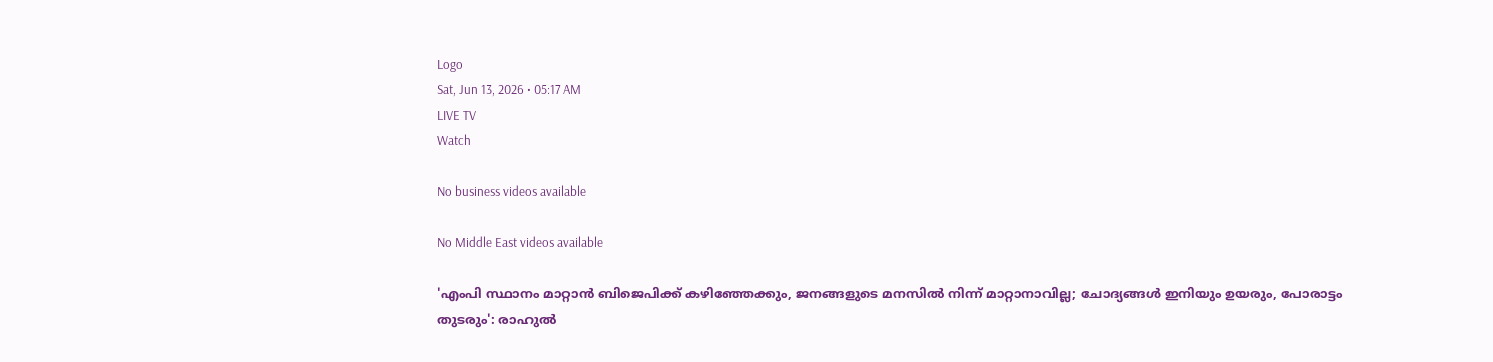Logo
Sat, Jun 13, 2026 • 05:17 AM
LIVE TV
Watch

No business videos available

No Middle East videos available

'എംപി സ്ഥാനം മാറ്റാന്‍ ബിജെപിക്ക് കഴിഞ്ഞേക്കും, ജനങ്ങളുടെ മനസില്‍ നിന്ന് മാറ്റാനാവില്ല; ചോദ്യങ്ങള്‍ ഇനിയും ഉയരും, പോരാട്ടം തുടരും': രാഹുല്‍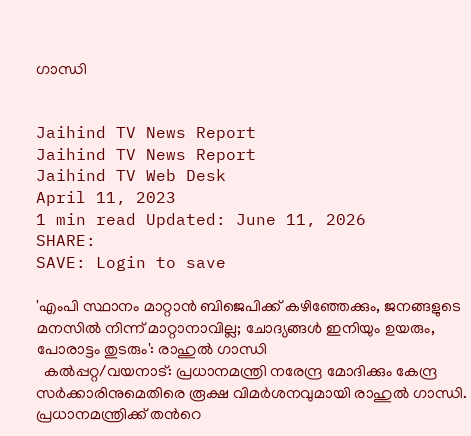ഗാന്ധി


Jaihind TV News Report
Jaihind TV News Report
Jaihind TV Web Desk
April 11, 2023
1 min read Updated: June 11, 2026
SHARE:
SAVE: Login to save

'എംപി സ്ഥാനം മാറ്റാന്‍ ബിജെപിക്ക് കഴിഞ്ഞേക്കും, ജനങ്ങളുടെ മനസില്‍ നിന്ന് മാറ്റാനാവില്ല; ചോദ്യങ്ങള്‍ ഇനിയും ഉയരും, പോരാട്ടം തുടരും': രാഹുല്‍ ഗാന്ധി
  കല്‍പ്പറ്റ/വയനാട്: പ്രധാനമന്ത്രി നരേന്ദ്ര മോദിക്കും കേന്ദ്ര സർക്കാരിനുമെതിരെ രൂക്ഷ വിമർശനവുമായി രാഹുല്‍ ഗാന്ധി. പ്രധാനമന്ത്രിക്ക് തന്‍റെ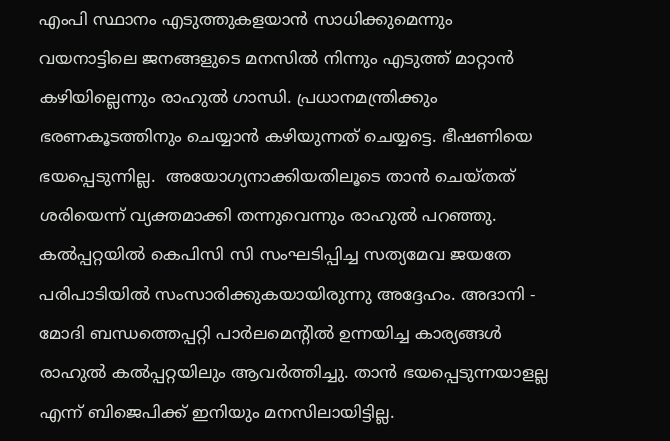എംപി സ്ഥാനം എടുത്തുകളയാൻ സാധിക്കുമെന്നും വയനാട്ടിലെ ജനങ്ങളുടെ മനസിൽ നിന്നും എടുത്ത് മാറ്റാൻ കഴിയില്ലെന്നും രാഹുൽ ഗാന്ധി. പ്രധാനമന്ത്രിക്കും ഭരണകൂടത്തിനും ചെയ്യാൻ കഴിയുന്നത് ചെയ്യട്ടെ. ഭീഷണിയെ ഭയപ്പെടുന്നില്ല.  അയോഗ്യനാക്കിയതിലൂടെ താൻ ചെയ്തത് ശരിയെന്ന് വ്യക്തമാക്കി തന്നുവെന്നും രാഹുല്‍ പറഞ്ഞു. കൽപ്പറ്റയിൽ കെപിസി സി സംഘടിപ്പിച്ച സത്യമേവ ജയതേ പരിപാടിയിൽ സംസാരിക്കുകയായിരുന്നു അദ്ദേഹം. അദാനി - മോദി ബന്ധത്തെപ്പറ്റി പാർലമെന്‍റിൽ ഉന്നയിച്ച കാര്യങ്ങൾ രാഹുൽ കൽപ്പറ്റയിലും ആവർത്തിച്ചു. താൻ ഭയപ്പെടുന്നയാളല്ല എന്ന് ബിജെപിക്ക് ഇനിയും മനസിലായിട്ടില്ല.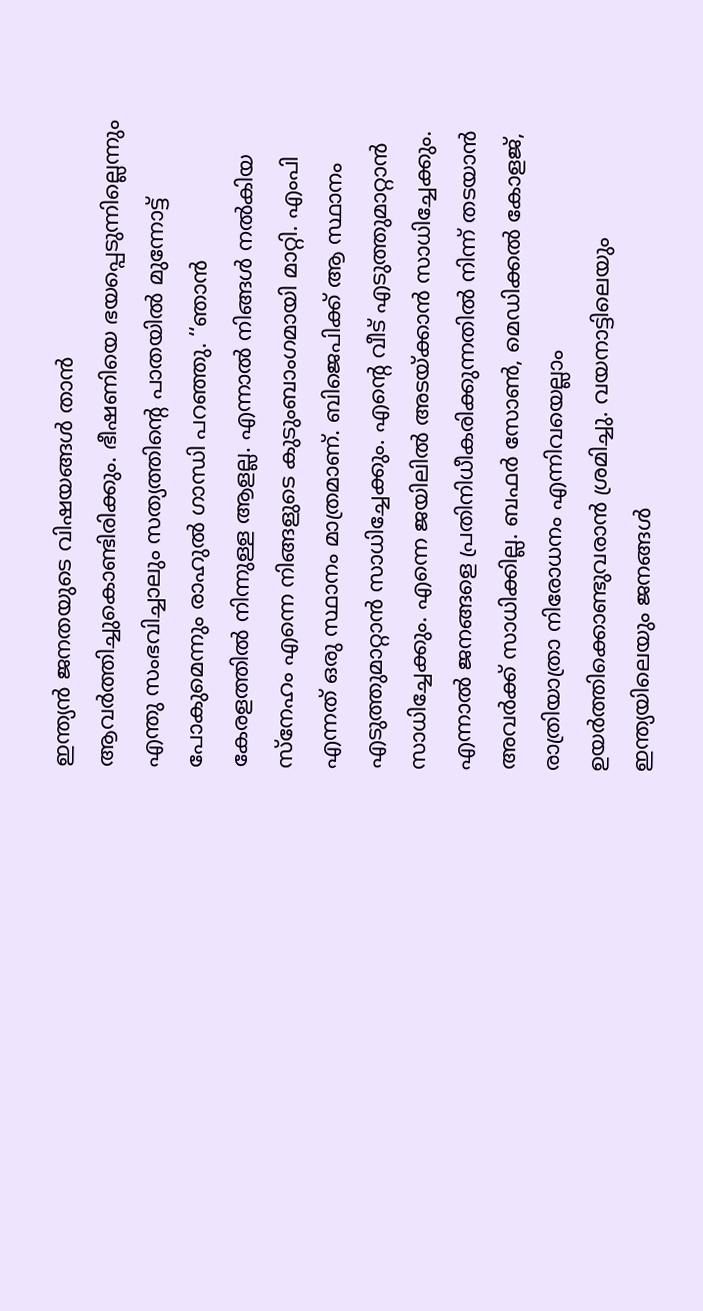ഇന്ത്യൻ ജനതയുടെ വിഷയങ്ങൾ താൻ ആവർത്തിച്ചുകൊണ്ടിരിക്കും. ഭീഷണിയെ ഭയപ്പെടുന്നില്ലെന്നും എന്തു സംഭവിച്ചാലും സത്യത്തിന്‍റെ പാതയിൽ മുന്നോട്ട് പോകുമെന്നും രാഹുൽ ഗാന്ധി പറഞ്ഞു. ‘‘ഞാൻ കേരളത്തിൽ നിന്നുള്ള ആളല്ല. എന്നാൽ നിങ്ങൾ നൽകിയ സ്നേഹം എന്നെ നിങ്ങളുടെ കുടുംബാംഗമായി മാറ്റി. എംപി എന്നത് ഒരു സ്ഥാനം മാത്രമാണ്. ബിജെപിക്ക് ആ സ്ഥാനം എടുത്തുമാറ്റാൻ സാധിച്ചേക്കും. എന്‍റെ വീട് എടുത്തുമാറ്റാൻ സാധിച്ചേക്കും. എന്നെ ജയിലിൽ അടയ്ക്കാൻ സാധിച്ചേക്കും. എന്നാൽ ജനങ്ങളെ പ്രതിനിധീകരിക്കുന്നതിൽ നിന്ന് തടയാൻ അവർക്ക് സാധിക്കില്ല. ബഫർ സോൺ, മെഡിക്കൽ കോളജ്, രാത്രിയാത്രാ നിരോധനം എന്നിവയെല്ലാം ഉയർത്തിക്കൊണ്ടുവരാൻ ‍ശ്രമിച്ചു. വയനാട്ടിലെയും ഇന്ത്യയിലെയും ജനങ്ങൾ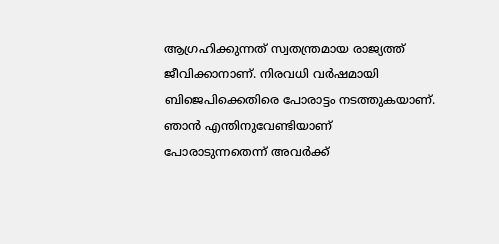ആഗ്രഹിക്കുന്നത് സ്വതന്ത്രമായ രാജ്യത്ത് ജീവിക്കാനാണ്. നിരവധി വർഷമായി ബിജെപിക്കെതിരെ പോരാട്ടം നടത്തുകയാണ്. ഞാൻ എന്തിനുവേണ്ടിയാണ് പോരാടുന്നതെന്ന് അവർക്ക്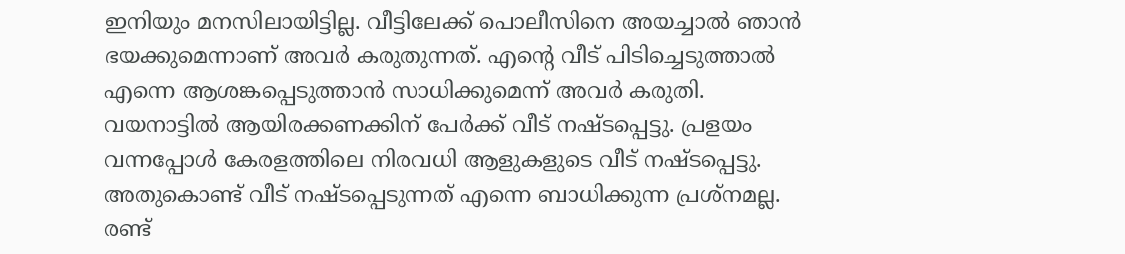ഇനിയും മനസിലായിട്ടില്ല. വീട്ടിലേക്ക് പൊലീസിനെ അയച്ചാൽ ഞാൻ ഭയക്കുമെന്നാണ് അവർ കരുതുന്നത്. എന്‍റെ വീട് പിടിച്ചെടുത്താൽ എന്നെ ആശങ്കപ്പെടുത്താൻ സാധിക്കുമെന്ന് അവർ കരുതി. വയനാട്ടിൽ ആയിരക്കണക്കിന് പേർക്ക് വീട് നഷ്ടപ്പെട്ടു. പ്രളയം വന്നപ്പോൾ കേരളത്തിലെ നിരവധി ആളുകളുടെ വീട് നഷ്ടപ്പെട്ടു. അതുകൊണ്ട് വീട് നഷ്ടപ്പെടുന്നത് എന്നെ ബാധിക്കുന്ന പ്രശ്നമല്ല. രണ്ട്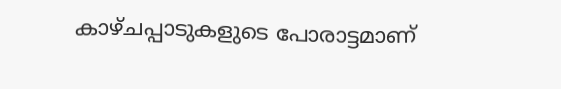കാഴ്ചപ്പാടുകളുടെ പോരാട്ടമാണ്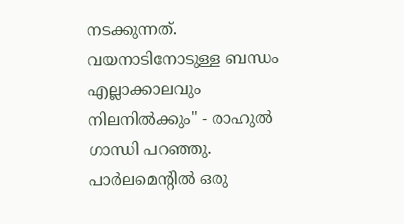നടക്കുന്നത്. വയനാടിനോടുള്ള ബന്ധം എല്ലാക്കാലവും നിലനിൽക്കും" - രാഹുല്‍ ഗാന്ധി പറഞ്ഞു. പാർലമെന്‍റിൽ ഒരു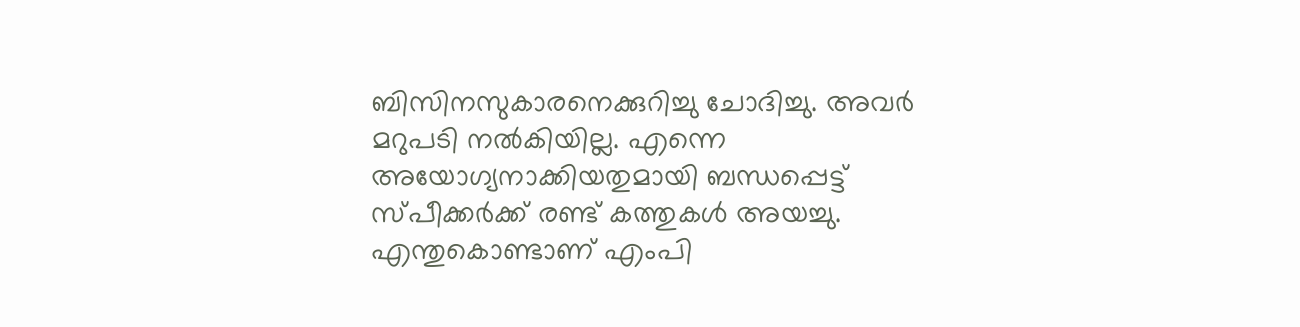ബിസിനസുകാരനെക്കുറിച്ചു ചോദിച്ചു. അവർ മറുപടി നൽകിയില്ല. എന്നെ അയോഗ്യനാക്കിയതുമായി ബന്ധപ്പെട്ട് സ്പീക്കർക്ക് രണ്ട് കത്തുകൾ അയച്ചു. എന്തുകൊണ്ടാണ് എംപി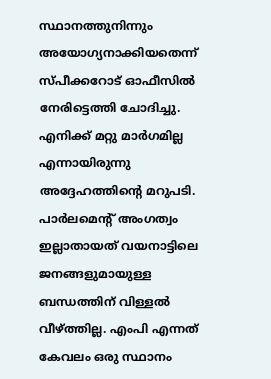സ്ഥാനത്തുനിന്നും അയോഗ്യനാക്കിയതെന്ന് സ്പീക്കറോട് ഓഫീസിൽ നേരിട്ടെത്തി ചോദിച്ചു. എനിക്ക് മറ്റു മാർഗമില്ല എന്നായിരുന്നു അദ്ദേഹത്തിന്‍റെ മറുപടി. പാർലമെന്‍റ് അംഗത്വം ഇല്ലാതായത് വയനാട്ടിലെ ജനങ്ങളുമായുള്ള ബന്ധത്തിന് വിള്ളൽ വീഴ്ത്തില്ല. എംപി എന്നത് കേവലം ഒരു സ്ഥാനം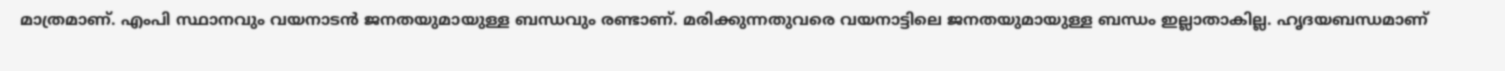മാത്രമാണ്. എംപി സ്ഥാനവും വയനാടൻ ജനതയുമായുള്ള ബന്ധവും രണ്ടാണ്. മരിക്കുന്നതുവരെ വയനാട്ടിലെ ജനതയുമായുള്ള ബന്ധം ഇല്ലാതാകില്ല. ഹൃദയബന്ധമാണ്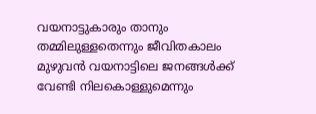വയനാട്ടുകാരും താനും തമ്മിലുള്ളതെന്നും ജീവിതകാലം മുഴുവൻ വയനാട്ടിലെ ജനങ്ങൾക്ക് വേണ്ടി നിലകൊള്ളുമെന്നും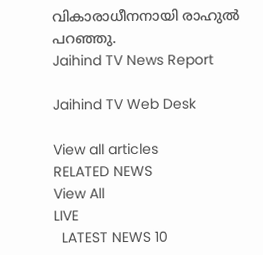വികാരാധീനനായി രാഹുൽ പറഞ്ഞു.
Jaihind TV News Report

Jaihind TV Web Desk

View all articles
RELATED NEWS
View All
LIVE
  LATEST NEWS 10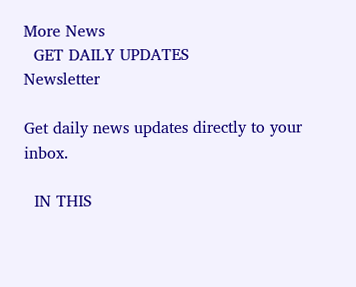More News
  GET DAILY UPDATES
Newsletter

Get daily news updates directly to your inbox.

  IN THIS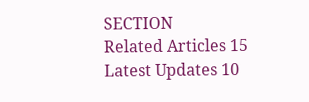SECTION
Related Articles 15
Latest Updates 10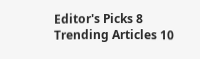Editor's Picks 8
Trending Articles 10